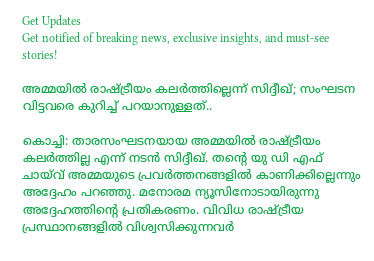Get Updates
Get notified of breaking news, exclusive insights, and must-see stories!

അമ്മയില്‍ രാഷ്ട്രീയം കലര്‍ത്തില്ലെന്ന് സിദ്ദീഖ്; സംഘടന വിട്ടവരെ കുറിച്ച് പറയാനുള്ളത്..

കൊച്ചി: താരസംഘടനയായ അമ്മയില്‍ രാഷ്ട്രീയം കലര്‍ത്തില്ല എന്ന് നടന്‍ സിദ്ദീഖ്. തന്റെ യു ഡി എഫ് ചായ്‌വ് അമ്മയുടെ പ്രവര്‍ത്തനങ്ങളില്‍ കാണിക്കില്ലെന്നും അദ്ദേഹം പറഞ്ഞു. മനോരമ ന്യൂസിനോടായിരുന്നു അദ്ദേഹത്തിന്റെ പ്രതികരണം. വിവിധ രാഷ്ട്രീയ പ്രസ്ഥാനങ്ങളില്‍ വിശ്വസിക്കുന്നവര്‍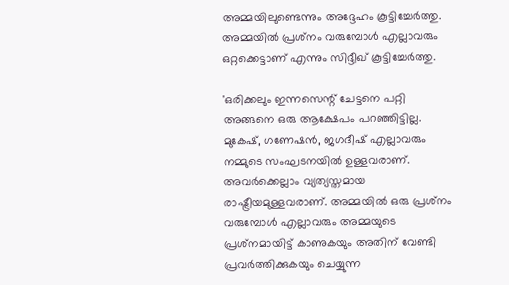അമ്മയിലുണ്ടെന്നും അദ്ദേഹം കൂട്ടിച്ചേര്‍ത്തു. അമ്മയില്‍ പ്രശ്‌നം വരുമ്പോള്‍ എല്ലാവരും ഒറ്റക്കെട്ടാണ് എന്നും സിദ്ദീഖ് കൂട്ടിച്ചേര്‍ത്തു.

'ഒരിക്കലും ഇന്നസെന്റ് ചേട്ടനെ പറ്റി അങ്ങനെ ഒരു ആക്ഷേപം പറഞ്ഞിട്ടില്ല. മുകേഷ്, ഗണേഷന്‍, ജഗദീഷ് എല്ലാവരും നമ്മുടെ സംഘടനയില്‍ ഉള്ളവരാണ്. അവര്‍ക്കെല്ലാം വ്യത്യസ്തമായ രാഷ്ട്രീയമുള്ളവരാണ്. അമ്മയില്‍ ഒരു പ്രശ്‌നം വരുമ്പോള്‍ എല്ലാവരും അമ്മയുടെ പ്രശ്‌നമായിട്ട് കാണുകയും അതിന് വേണ്ടി പ്രവര്‍ത്തിക്കുകയും ചെയ്യുന്ന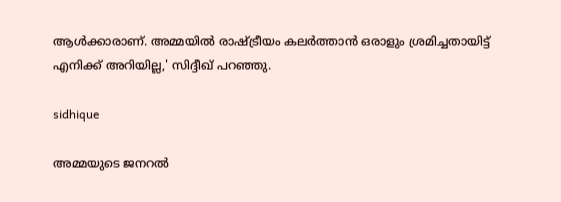ആള്‍ക്കാരാണ്. അമ്മയില്‍ രാഷ്ട്രീയം കലര്‍ത്താന്‍ ഒരാളും ശ്രമിച്ചതായിട്ട് എനിക്ക് അറിയില്ല,' സിദ്ദീഖ് പറഞ്ഞു.

sidhique

അമ്മയുടെ ജനറല്‍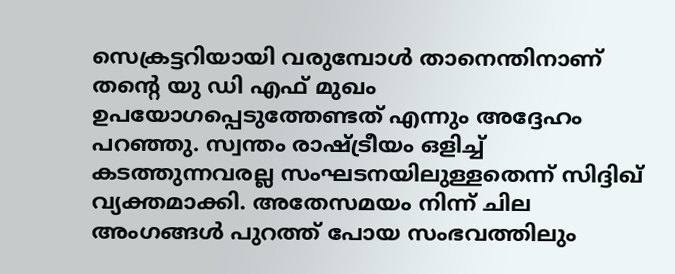സെക്രട്ടറിയായി വരുമ്പോള്‍ താനെന്തിനാണ് തന്റെ യു ഡി എഫ് മുഖം ഉപയോഗപ്പെടുത്തേണ്ടത് എന്നും അദ്ദേഹം പറഞ്ഞു. സ്വന്തം രാഷ്ട്രീയം ഒളിച്ച് കടത്തുന്നവരല്ല സംഘടനയിലുള്ളതെന്ന് സിദ്ദിഖ് വ്യക്തമാക്കി. അതേസമയം നിന്ന് ചില അംഗങ്ങള്‍ പുറത്ത് പോയ സംഭവത്തിലും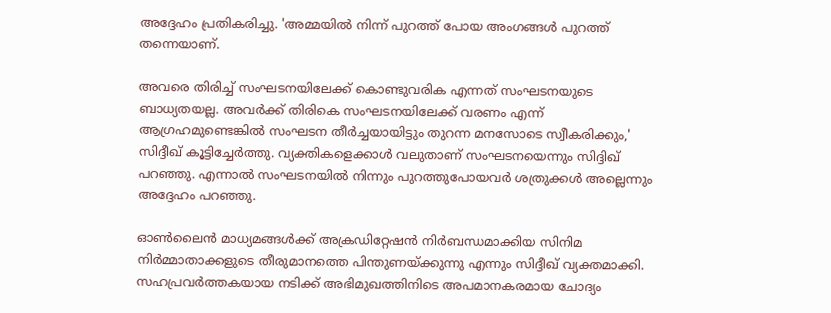അദ്ദേഹം പ്രതികരിച്ചു. 'അമ്മയില്‍ നിന്ന് പുറത്ത് പോയ അംഗങ്ങള്‍ പുറത്ത് തന്നെയാണ്.

അവരെ തിരിച്ച് സംഘടനയിലേക്ക് കൊണ്ടുവരിക എന്നത് സംഘടനയുടെ ബാധ്യതയല്ല. അവര്‍ക്ക് തിരികെ സംഘടനയിലേക്ക് വരണം എന്ന് ആഗ്രഹമുണ്ടെങ്കില്‍ സംഘടന തീര്‍ച്ചയായിട്ടും തുറന്ന മനസോടെ സ്വീകരിക്കും,' സിദ്ദീഖ് കൂട്ടിച്ചേര്‍ത്തു. വ്യക്തികളെക്കാള്‍ വലുതാണ് സംഘടനയെന്നും സിദ്ദിഖ് പറഞ്ഞു. എന്നാല്‍ സംഘടനയില്‍ നിന്നും പുറത്തുപോയവര്‍ ശത്രുക്കള്‍ അല്ലെന്നും അദ്ദേഹം പറഞ്ഞു.

ഓണ്‍ലൈന്‍ മാധ്യമങ്ങള്‍ക്ക് അക്രഡിറ്റേഷന്‍ നിര്‍ബന്ധമാക്കിയ സിനിമ നിര്‍മ്മാതാക്കളുടെ തീരുമാനത്തെ പിന്തുണയ്ക്കുന്നു എന്നും സിദ്ദീഖ് വ്യക്തമാക്കി. സഹപ്രവര്‍ത്തകയായ നടിക്ക് അഭിമുഖത്തിനിടെ അപമാനകരമായ ചോദ്യം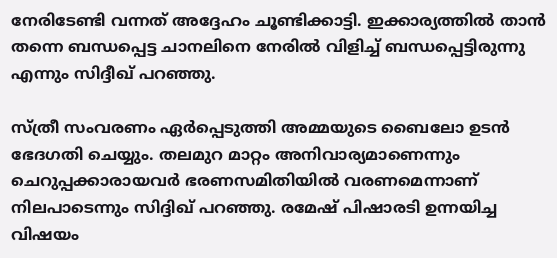നേരിടേണ്ടി വന്നത് അദ്ദേഹം ചൂണ്ടിക്കാട്ടി. ഇക്കാര്യത്തില്‍ താന്‍ തന്നെ ബന്ധപ്പെട്ട ചാനലിനെ നേരില്‍ വിളിച്ച് ബന്ധപ്പെട്ടിരുന്നു എന്നും സിദ്ദീഖ് പറഞ്ഞു.

സ്ത്രീ സംവരണം ഏര്‍പ്പെടുത്തി അമ്മയുടെ ബൈലോ ഉടന്‍ ഭേദഗതി ചെയ്യും. തലമുറ മാറ്റം അനിവാര്യമാണെന്നും ചെറുപ്പക്കാരായവര്‍ ഭരണസമിതിയില്‍ വരണമെന്നാണ് നിലപാടെന്നും സിദ്ദിഖ് പറഞ്ഞു. രമേഷ് പിഷാരടി ഉന്നയിച്ച വിഷയം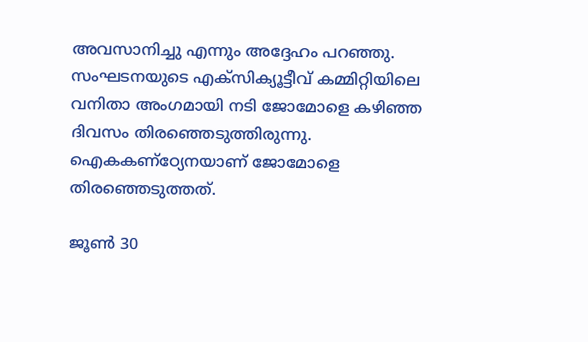അവസാനിച്ചു എന്നും അദ്ദേഹം പറഞ്ഞു. സംഘടനയുടെ എക്‌സിക്യൂട്ടീവ് കമ്മിറ്റിയിലെ വനിതാ അംഗമായി നടി ജോമോളെ കഴിഞ്ഞ ദിവസം തിരഞ്ഞെടുത്തിരുന്നു. ഐകകണ്‌ഠ്യേനയാണ് ജോമോളെ തിരഞ്ഞെടുത്തത്.

ജൂണ്‍ 30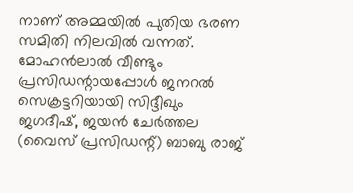നാണ് അമ്മയില്‍ പുതിയ ഭരണ സമിതി നിലവില്‍ വന്നത്. മോഹന്‍ലാല്‍ വീണ്ടും പ്രസിഡന്റായപ്പോള്‍ ജനറല്‍ സെക്രട്ടറിയായി സിദ്ദീഖും ജഗദീഷ്, ജയന്‍ ചേര്‍ത്തല (വൈസ് പ്രസിഡന്റ്) ബാബു രാജ്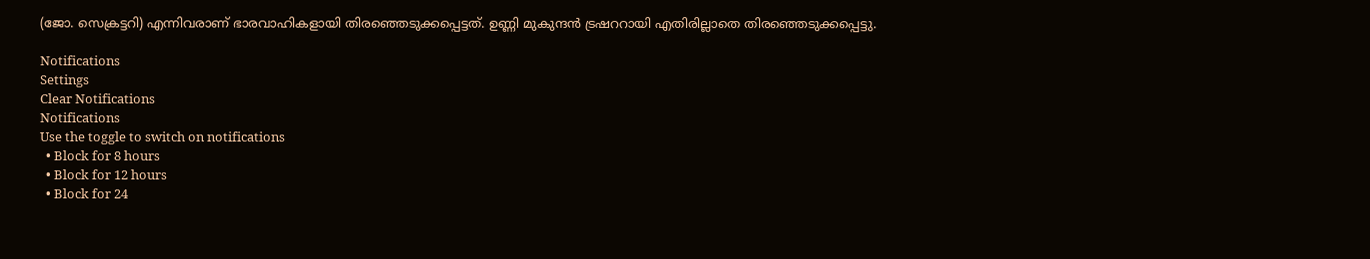(ജോ. സെക്രട്ടറി) എന്നിവരാണ് ഭാരവാഹികളായി തിരഞ്ഞെടുക്കപ്പെട്ടത്. ഉണ്ണി മുകുന്ദന്‍ ട്രഷററായി എതിരില്ലാതെ തിരഞ്ഞെടുക്കപ്പെട്ടു.

Notifications
Settings
Clear Notifications
Notifications
Use the toggle to switch on notifications
  • Block for 8 hours
  • Block for 12 hours
  • Block for 24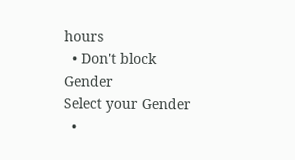hours
  • Don't block
Gender
Select your Gender
  •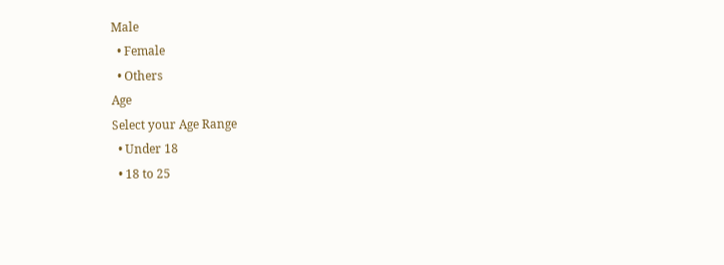Male
  • Female
  • Others
Age
Select your Age Range
  • Under 18
  • 18 to 25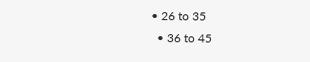• 26 to 35
  • 36 to 45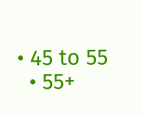• 45 to 55
  • 55+